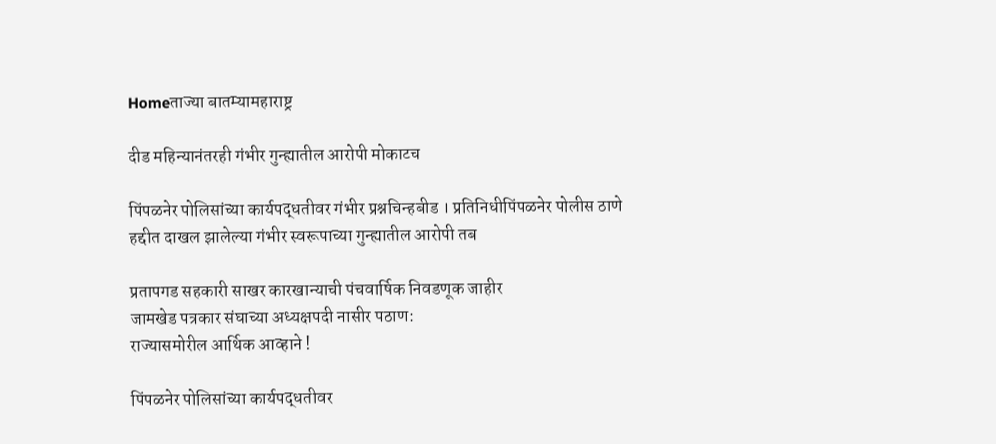Homeताज्या बातम्यामहाराष्ट्र

दीड महिन्यानंतरही गंभीर गुन्ह्यातील आरोपी मोकाटच

पिंपळनेर पोलिसांच्या कार्यपद्धतीवर गंभीर प्रश्नचिन्हबीड । प्रतिनिधीपिंपळनेर पोलीस ठाणे हद्दीत दाखल झालेल्या गंभीर स्वरूपाच्या गुन्ह्यातील आरोपी तब

प्रतापगड सहकारी साखर कारखान्याची पंचवार्षिक निवडणूक जाहीर
जामखेड पत्रकार संघाच्या अध्यक्षपदी नासीर पठाण:
राज्यासमोरील आर्थिक आव्हाने !

पिंपळनेर पोलिसांच्या कार्यपद्धतीवर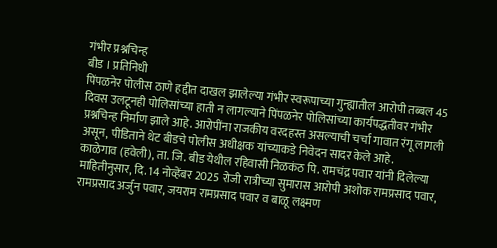गंभीर प्रश्नचिन्ह
बीड । प्रतिनिधी
पिंपळनेर पोलीस ठाणे हद्दीत दाखल झालेल्या गंभीर स्वरूपाच्या गुन्ह्यातील आरोपी तब्बल 45 दिवस उलटूनही पोलिसांच्या हाती न लागल्याने पिंपळनेर पोलिसांच्या कार्यपद्धतीवर गंभीर प्रश्नचिन्ह निर्माण झाले आहे. आरोपींना राजकीय वरदहस्त असल्याची चर्चा गावात रंगू लागली असून, पीडिताने थेट बीडचे पोलीस अधीक्षक यांच्याकडे निवेदन सादर केले आहे.
काळेगाव (हवेली), ता. जि. बीड येथील रहिवासी निळकंठ पि. रामचंद्र पवार यांनी दिलेल्या माहितीनुसार, दि. 14 नोव्हेंबर 2025 रोजी रात्रीच्या सुमारास आरोपी अशोक रामप्रसाद पवार, रामप्रसाद अर्जुन पवार, जयराम रामप्रसाद पवार व बाळू लक्ष्मण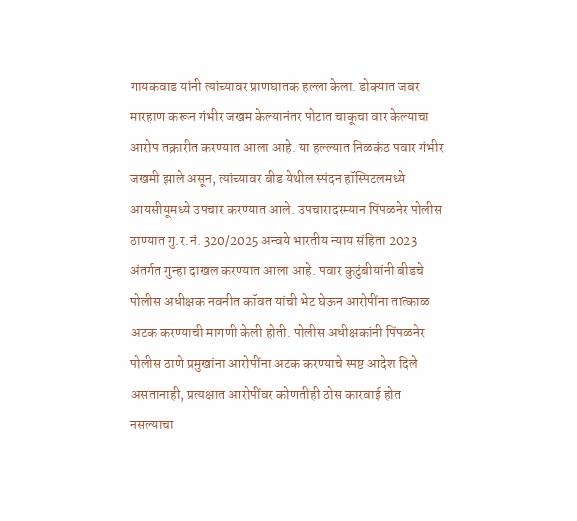गायकवाड यांनी त्यांच्यावर प्राणघातक हल्ला केला. डोक्यात जबर मारहाण करून गंभीर जखम केल्यानंतर पोटात चाकूचा वार केल्याचा आरोप तक्रारीत करण्यात आला आहे. या हल्ल्यात निळकंठ पवार गंभीर जखमी झाले असून, त्यांच्यावर बीड येथील स्पंदन हॉस्पिटलमध्ये आयसीयूमध्ये उपचार करण्यात आले. उपचारादरम्यान पिंपळनेर पोलीस ठाण्यात गु.र.नं. 320/2025 अन्वये भारतीय न्याय संहिता 2023 अंतर्गत गुन्हा दाखल करण्यात आला आहे. पवार कुटुंबीयांनी बीडचे पोलीस अधीक्षक नवनीत कॉवत यांची भेट घेऊन आरोपींना तात्काळ अटक करण्याची मागणी केली होती. पोलीस अधीक्षकांनी पिंपळनेर पोलीस ठाणे प्रमुखांना आरोपींना अटक करण्याचे स्पष्ट आदेश दिले असतानाही, प्रत्यक्षात आरोपींवर कोणतीही ठोस कारवाई होत नसल्याचा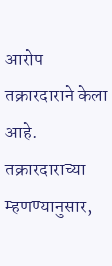आरोप तक्रारदाराने केला आहे. तक्रारदाराच्या म्हणण्यानुसार,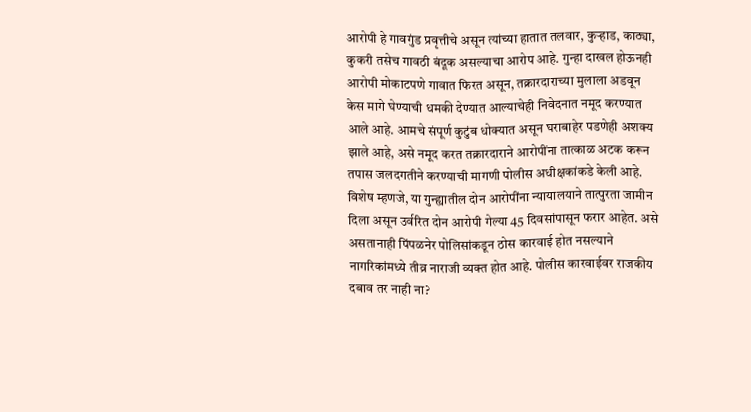आरोपी हे गावगुंड प्रवृत्तीचे असून त्यांच्या हातात तलवार, कुर्‍हाड, काठ्या, कुकरी तसेच गावठी बंदूक असल्याचा आरोप आहे. गुन्हा दाखल होऊनही आरोपी मोकाटपणे गावात फिरत असून, तक्रारदाराच्या मुलाला अडवून केस मागे घेण्याची धमकी देण्यात आल्याचेही निवेदनात नमूद करण्यात आले आहे. आमचे संपूर्ण कुटुंब धोक्यात असून घराबाहेर पडणेही अशक्य झाले आहे, असे नमूद करत तक्रारदाराने आरोपींना तात्काळ अटक करून तपास जलदगतीने करण्याची मागणी पोलीस अधीक्षकांकडे केली आहे. विशेष म्हणजे, या गुन्ह्यातील दोन आरोपींना न्यायालयाने तात्पुरता जामीन दिला असून उर्वरित दोन आरोपी गेल्या 45 दिवसांपासून फरार आहेत. असे असतानाही पिंपळनेर पोलिसांकडून ठोस कारवाई होत नसल्याने नागरिकांमध्ये तीव्र नाराजी व्यक्त होत आहे. पोलीस कारवाईवर राजकीय दबाव तर नाही ना?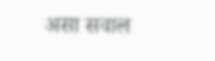असा सवाल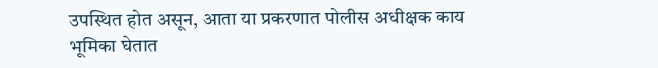उपस्थित होत असून, आता या प्रकरणात पोलीस अधीक्षक काय भूमिका घेतात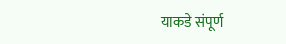याकडे संपूर्ण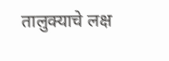तालुक्याचे लक्ष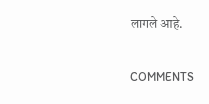लागले आहे.

COMMENTS